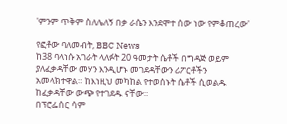'ምንም ጥቅም ስለሌለኝ በቃ ራሴን እንደሞተ ሰው ነው የምቆጠረው'

የፎቶው ባለመብት, BBC News
ከ38 ባላነሱ አገራት ላለፉት 20 ዓመታት ሴቶች በግዳጅ ወይም ያለፈቃዳቸው መሃን እንዲሆኑ መገደዳቸውን ሪፖርቶችን አመላክተዋል። ከእነዚህ መካከል የተወሰኑት ሴቶች ሲወልዱ ከፈቃዳቸው ውጭ የተገደዱ ናቸው።
በፕሮፌሰር ሳም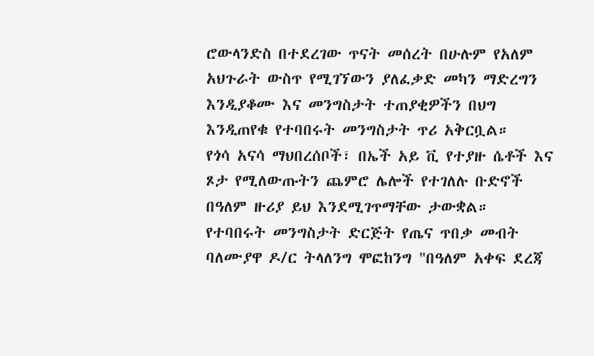ሮውላንድስ በተደረገው ጥናት መሰረት በሁሉም የአለም አህጉራት ውስጥ የሚገኘውን ያለፈቃድ መካን ማድረግን እንዲያቆሙ እና መንግስታት ተጠያቂዎችን በህግ እንዲጠየቁ የተባበሩት መንግስታት ጥሪ አቅርቧል።
የጎሳ አናሳ ማህበረሰቦች፣ በኤች አይ ቪ የተያዙ ሴቶች እና ጾታ የሚለውጡትን ጨምሮ ሌሎች የተገለሉ ቡድኖች በዓለም ዙሪያ ይህ እንደሚገጥማቸው ታውቋል።
የተባበሩት መንግስታት ድርጅት የጤና ጥበቃ መብት ባለሙያዋ ዶ/ር ትላለንግ ሞፎከንግ "በዓለም አቀፍ ደረጃ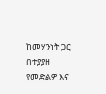ከመሃንነት ጋር በተያያዘ የመድልዎ እና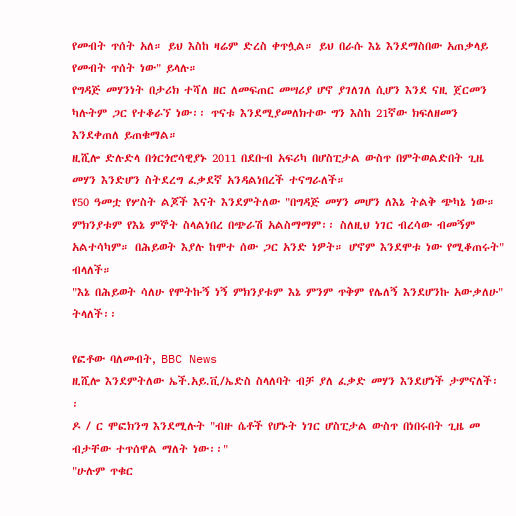የመብት ጥሰት አለ። ይህ እስከ ዛሬም ድረስ ቀጥሏል። ይህ በራሱ እኔ እንደማስበው አጠቃላይ የመብት ጥሰት ነው" ይላሉ።
የግዳጅ መሃንነት በታሪክ ተሻለ ዘር ለመፍጠር መሣሪያ ሆኖ ያገለገለ ሲሆን እንደ ናዚ ጀርመን ካሉትም ጋር የተቆራኘ ነው፡፡ ጥናቱ እንደሚያመለክተው ግን እስከ 21ኛው ክፍለዘመን እንደቀጠለ ይጠቁማል።
ዚሺሎ ድሉድላ በጎርጎሮሳዊያኑ 2011 በደቡብ አፍሪካ በሆስፒታል ውስጥ በምትወልድበት ጊዜ መሃን እንድሆን ስትደረግ ፈቃደኛ አንዳልነበረች ተናግራለች።
የ50 ዓመቷ የሦስት ልጆች እናት እንደምትለው "በግዳጅ መሃን መሆን ለእኔ ትልቅ ጭካኔ ነው። ምክንያቱም የእኔ ምኞት ስላልነበረ በጭራሽ አልስማማም፡፡ ስለዚህ ነገር ብረሳው ብመኝም አልተሳካም። በሕይወት እያሉ ከሞተ ሰው ጋር አንድ ነዎት። ሆኖም እንደሞቱ ነው የሚቆጠሩት" ብላለች።
"እኔ በሕይወት ሳለሁ የሞትኩኝ ነኝ ምክንያቱም እኔ ምንም ጥቅም የሌለኝ እንደሆንኩ አውቃለሁ" ትላለች፡፡

የፎቶው ባለመብት, BBC News
ዚሺሎ እንደምትለው ኤች.አይ.ቪ/ኤድስ ስላለባት ብቻ ያለ ፈቃድ መሃን እንደሆነች ታምናለች፡፡
ዶ / ር ሞፎክንግ እንደሚሉት "ብዙ ሴቶች የሆኑት ነገር ሆስፒታል ውስጥ በነበሩበት ጊዜ መ ብታቸው ተጥሰዋል ማለት ነው፡፡"
"ሁሉም ጥቁር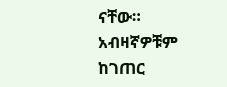ናቸው። አብዛኛዎቹም ከገጠር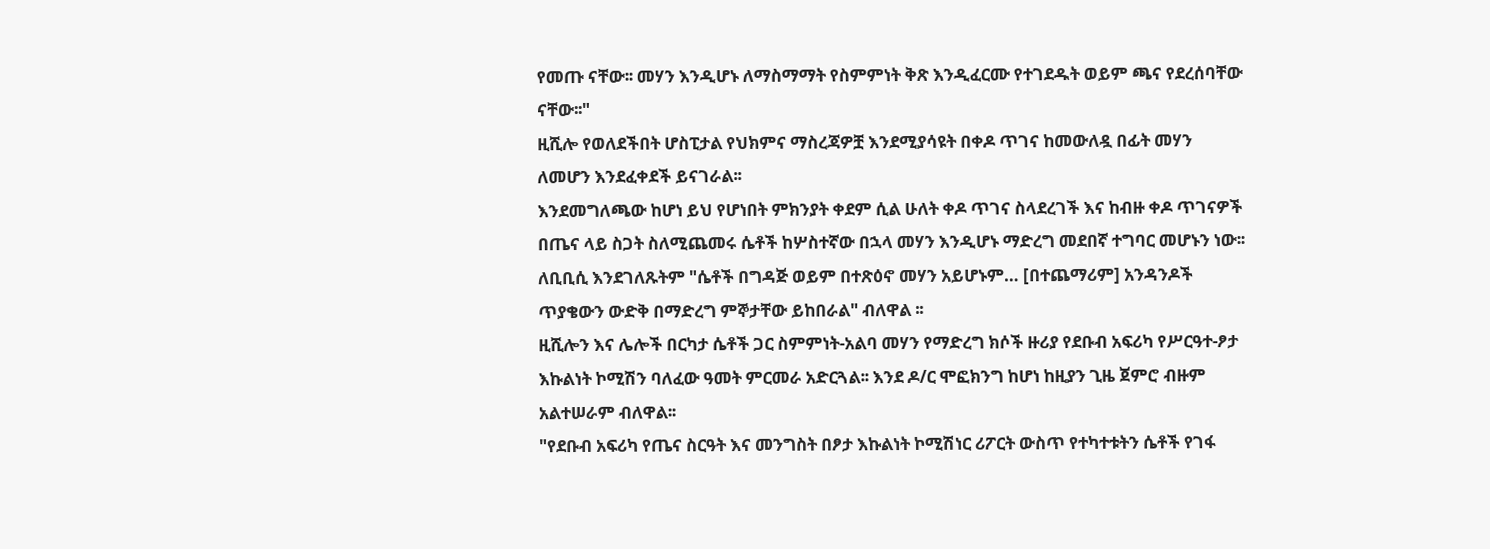የመጡ ናቸው፡፡ መሃን እንዲሆኑ ለማስማማት የስምምነት ቅጽ እንዲፈርሙ የተገደዱት ወይም ጫና የደረሰባቸው ናቸው፡፡"
ዚሺሎ የወለደችበት ሆስፒታል የህክምና ማስረጃዎቿ እንደሚያሳዩት በቀዶ ጥገና ከመውለዷ በፊት መሃን ለመሆን እንደፈቀደች ይናገራል፡፡
እንደመግለጫው ከሆነ ይህ የሆነበት ምክንያት ቀደም ሲል ሁለት ቀዶ ጥገና ስላደረገች እና ከብዙ ቀዶ ጥገናዎች በጤና ላይ ስጋት ስለሚጨመሩ ሴቶች ከሦስተኛው በኋላ መሃን እንዲሆኑ ማድረግ መደበኛ ተግባር መሆኑን ነው፡፡
ለቢቢሲ እንደገለጹትም "ሴቶች በግዳጅ ወይም በተጽዕኖ መሃን አይሆኑም… [በተጨማሪም] አንዳንዶች ጥያቄውን ውድቅ በማድረግ ምኞታቸው ይከበራል" ብለዋል ፡፡
ዚሺሎን እና ሌሎች በርካታ ሴቶች ጋር ስምምነት-አልባ መሃን የማድረግ ክሶች ዙሪያ የደቡብ አፍሪካ የሥርዓተ-ፆታ እኩልነት ኮሚሽን ባለፈው ዓመት ምርመራ አድርጓል፡፡ እንደ ዶ/ር ሞፎክንግ ከሆነ ከዚያን ጊዜ ጀምሮ ብዙም አልተሠራም ብለዋል፡፡
"የደቡብ አፍሪካ የጤና ስርዓት እና መንግስት በፆታ እኩልነት ኮሚሽነር ሪፖርት ውስጥ የተካተቱትን ሴቶች የገፋ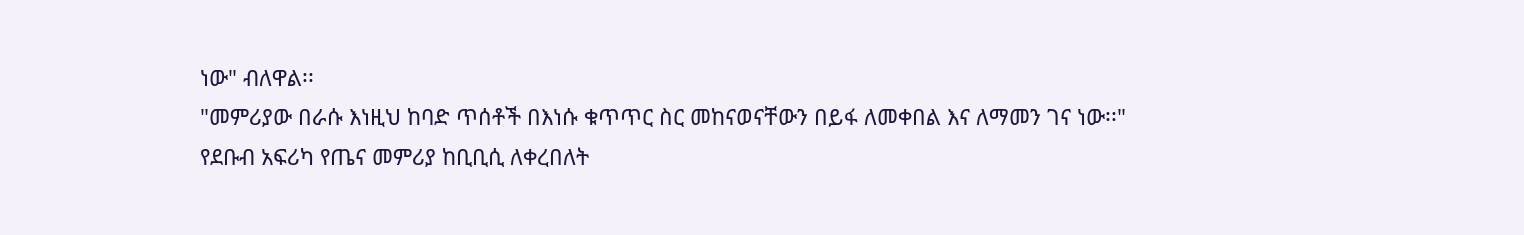ነው" ብለዋል፡፡
"መምሪያው በራሱ እነዚህ ከባድ ጥሰቶች በእነሱ ቁጥጥር ስር መከናወናቸውን በይፋ ለመቀበል እና ለማመን ገና ነው፡፡"
የደቡብ አፍሪካ የጤና መምሪያ ከቢቢሲ ለቀረበለት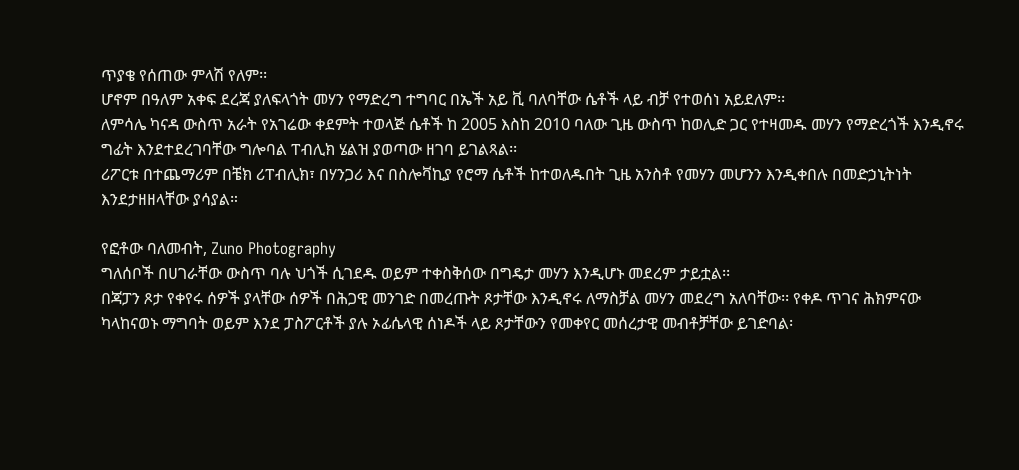ጥያቄ የሰጠው ምላሽ የለም፡፡
ሆኖም በዓለም አቀፍ ደረጃ ያለፍላጎት መሃን የማድረግ ተግባር በኤች አይ ቪ ባለባቸው ሴቶች ላይ ብቻ የተወሰነ አይደለም፡፡
ለምሳሌ ካናዳ ውስጥ አራት የአገሬው ቀደምት ተወላጅ ሴቶች ከ 2005 እስከ 2010 ባለው ጊዜ ውስጥ ከወሊድ ጋር የተዛመዱ መሃን የማድረጎች እንዲኖሩ ግፊት እንደተደረገባቸው ግሎባል ፐብሊክ ሄልዝ ያወጣው ዘገባ ይገልጻል፡፡
ሪፖርቱ በተጨማሪም በቼክ ሪፐብሊክ፣ በሃንጋሪ እና በስሎቫኪያ የሮማ ሴቶች ከተወለዱበት ጊዜ አንስቶ የመሃን መሆንን እንዲቀበሉ በመድኃኒትነት እንደታዘዘላቸው ያሳያል።

የፎቶው ባለመብት, Zuno Photography
ግለሰቦች በሀገራቸው ውስጥ ባሉ ህጎች ሲገደዱ ወይም ተቀስቅሰው በግዴታ መሃን እንዲሆኑ መደረም ታይቷል፡፡
በጃፓን ጾታ የቀየሩ ሰዎች ያላቸው ሰዎች በሕጋዊ መንገድ በመረጡት ጾታቸው እንዲኖሩ ለማስቻል መሃን መደረግ አለባቸው፡፡ የቀዶ ጥገና ሕክምናው ካላከናወኑ ማግባት ወይም እንደ ፓስፖርቶች ያሉ ኦፊሴላዊ ሰነዶች ላይ ጾታቸውን የመቀየር መሰረታዊ መብቶቻቸው ይገድባል፡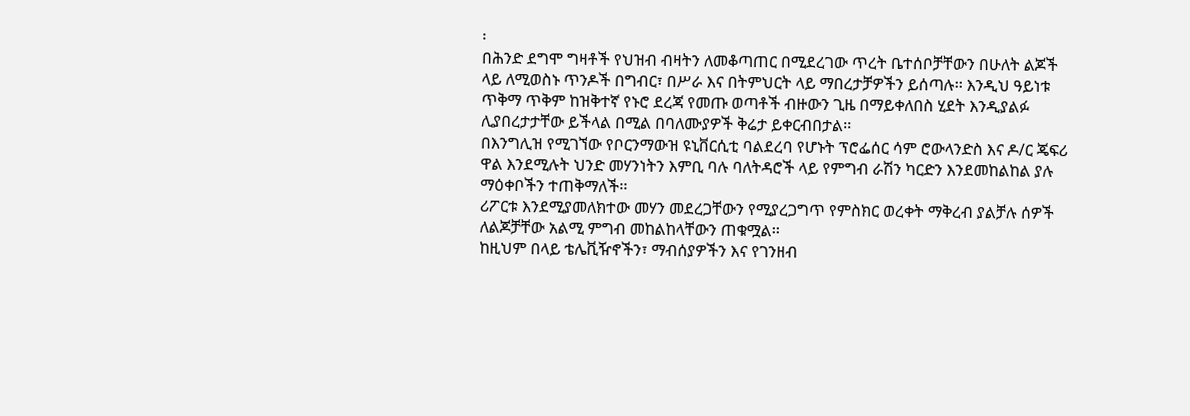፡
በሕንድ ደግሞ ግዛቶች የህዝብ ብዛትን ለመቆጣጠር በሚደረገው ጥረት ቤተሰቦቻቸውን በሁለት ልጆች ላይ ለሚወስኑ ጥንዶች በግብር፣ በሥራ እና በትምህርት ላይ ማበረታቻዎችን ይሰጣሉ፡፡ እንዲህ ዓይነቱ ጥቅማ ጥቅም ከዝቅተኛ የኑሮ ደረጃ የመጡ ወጣቶች ብዙውን ጊዜ በማይቀለበስ ሂደት እንዲያልፉ ሊያበረታታቸው ይችላል በሚል በባለሙያዎች ቅሬታ ይቀርብበታል፡፡
በእንግሊዝ የሚገኘው የቦርንማውዝ ዩኒቨርሲቲ ባልደረባ የሆኑት ፕሮፌሰር ሳም ሮውላንድስ እና ዶ/ር ጄፍሪ ዋል እንደሚሉት ህንድ መሃንነትን እምቢ ባሉ ባለትዳሮች ላይ የምግብ ራሽን ካርድን እንደመከልከል ያሉ ማዕቀቦችን ተጠቅማለች፡፡
ሪፖርቱ እንደሚያመለክተው መሃን መደረጋቸውን የሚያረጋግጥ የምስክር ወረቀት ማቅረብ ያልቻሉ ሰዎች ለልጆቻቸው አልሚ ምግብ መከልከላቸውን ጠቁሟል፡፡
ከዚህም በላይ ቴሌቪዥኖችን፣ ማብሰያዎችን እና የገንዘብ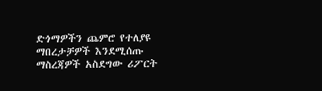ድጎማዎችን ጨምሮ የተለያዩ ማበረታቻዎች እንደሚሰጡ ማስረጃዎች አስደግው ሪፖርት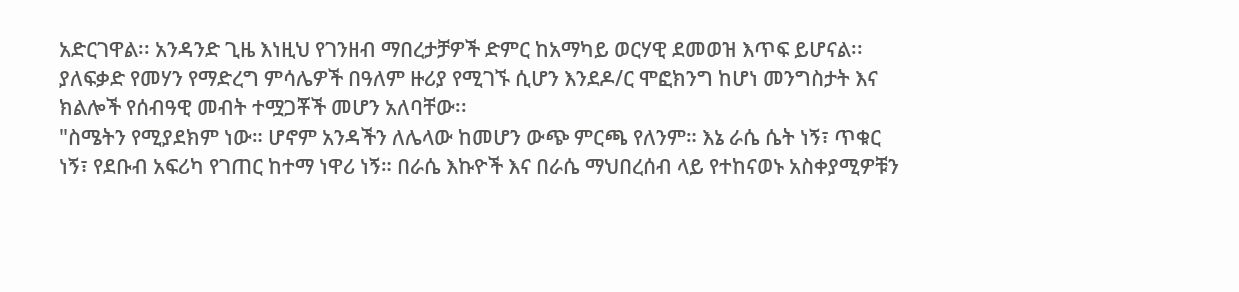አድርገዋል፡፡ አንዳንድ ጊዜ እነዚህ የገንዘብ ማበረታቻዎች ድምር ከአማካይ ወርሃዊ ደመወዝ እጥፍ ይሆናል፡፡
ያለፍቃድ የመሃን የማድረግ ምሳሌዎች በዓለም ዙሪያ የሚገኙ ሲሆን እንደዶ/ር ሞፎክንግ ከሆነ መንግስታት እና ክልሎች የሰብዓዊ መብት ተሟጋቾች መሆን አለባቸው፡፡
"ስሜትን የሚያደክም ነው። ሆኖም አንዳችን ለሌላው ከመሆን ውጭ ምርጫ የለንም። እኔ ራሴ ሴት ነኝ፣ ጥቁር ነኝ፣ የደቡብ አፍሪካ የገጠር ከተማ ነዋሪ ነኝ። በራሴ እኩዮች እና በራሴ ማህበረሰብ ላይ የተከናወኑ አስቀያሚዎቹን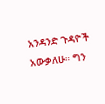አንዳንድ ጉዳዮች አውቃለሁ። ግን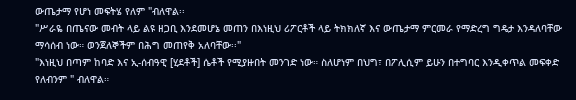ውጤታማ የሆነ መፍትሄ የለም "ብለዋል፡፡
"ሥራዬ በጤናው መብት ላይ ልዩ ዘጋቢ እንደመሆኔ መጠን በእነዚህ ሪፖርቶች ላይ ትክክለኛ እና ውጤታማ ምርመራ የማድረግ ግዴታ እንዳለባቸው ማሳሰብ ነው። ወንጀለኞችም በሕግ መጠየቅ አለባቸው፡፡"
"እነዚህ በጣም ከባድ እና ኢ-ሰብዓዊ [ሂደቶች] ሴቶች የሚያዙበት መንገድ ነው። ስለሆነም በህግ፣ በፖሊሲም ይሁን በተግባር እንዲቀጥል መፍቀድ የለብንም " ብለዋል።